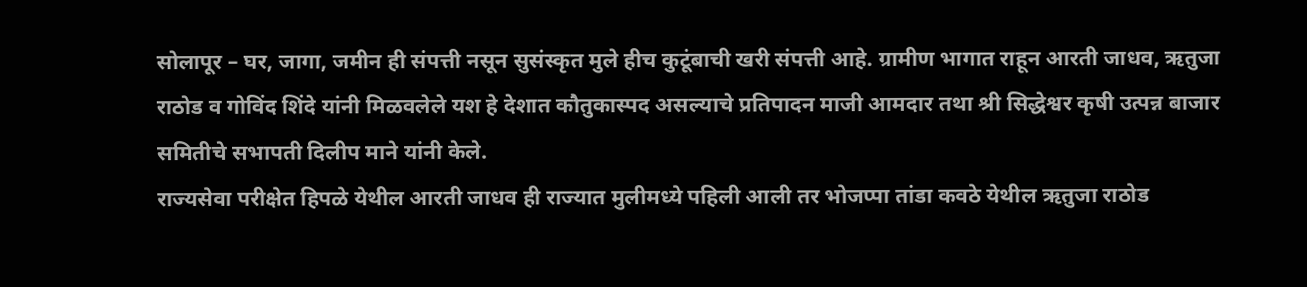सोलापूर – घर, जागा, जमीन ही संपत्ती नसून सुसंस्कृत मुले हीच कुटूंबाची खरी संपत्ती आहे. ग्रामीण भागात राहून आरती जाधव, ऋतुजा राठोड व गोविंद शिंदे यांनी मिळवलेले यश हे देशात कौतुकास्पद असल्याचे प्रतिपादन माजी आमदार तथा श्री सिद्धेश्वर कृषी उत्पन्न बाजार समितीचे सभापती दिलीप माने यांनी केले.
राज्यसेवा परीक्षेत हिपळे येथील आरती जाधव ही राज्यात मुलीमध्ये पहिली आली तर भोजप्पा तांडा कवठे येथील ऋतुजा राठोड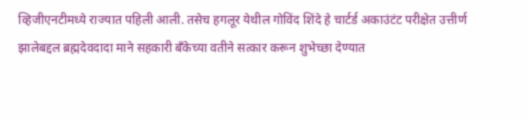व्हिजीएनटीमध्ये राज्यात पहिली आली. तसेच हगलूर येथील गोविंद शिंदे हे चार्टर्ड अकाउंटंट परीक्षेत उत्तीर्ण झालेबद्दल ब्रह्मदेवदादा माने सहकारी बँकेच्या वतीने सत्कार करून शुभेच्छा देण्यात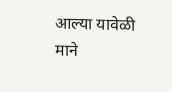आल्या यावेळी माने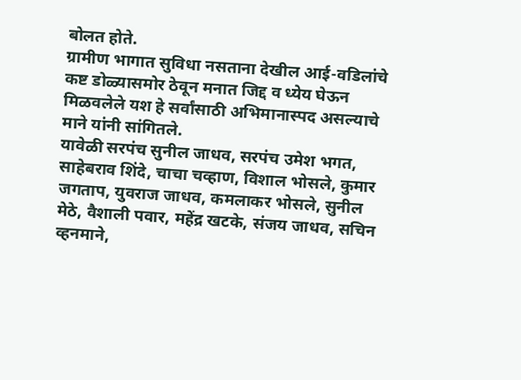बोलत होते.
ग्रामीण भागात सुविधा नसताना देखील आई-वडिलांचे कष्ट डोळ्यासमोर ठेवून मनात जिद्द व ध्येय घेऊन मिळवलेले यश हे सर्वांसाठी अभिमानास्पद असल्याचे माने यांनी सांगितले.
यावेळी सरपंच सुनील जाधव, सरपंच उमेश भगत, साहेबराव शिंदे, चाचा चव्हाण, विशाल भोसले, कुमार जगताप, युवराज जाधव, कमलाकर भोसले, सुनील मेठे, वैशाली पवार, महेंद्र खटके, संजय जाधव, सचिन व्हनमाने,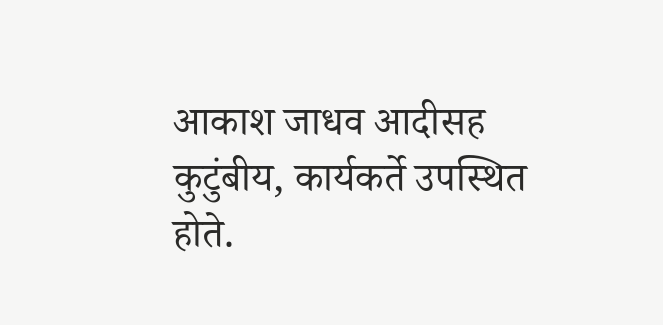आकाश जाधव आदीसह कुटुंबीय, कार्यकर्ते उपस्थित होते.